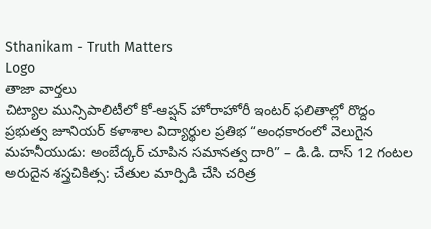Sthanikam - Truth Matters
Logo
తాజా వార్తలు
చిట్యాల మున్సిపాలిటీలో కో-ఆప్షన్ హోరాహోరీ ఇంటర్ ఫలితాల్లో రొద్దం ప్రభుత్వ జూనియర్ కళాశాల విద్యార్థుల ప్రతిభ “అంధకారంలో వెలుగైన మహనీయుడు: అంబేద్కర్ చూపిన సమానత్వ దారి” – డి.డి. దాస్ 12 గంటల అరుదైన శస్త్రచికిత్స: చేతుల మార్పిడి చేసి చరిత్ర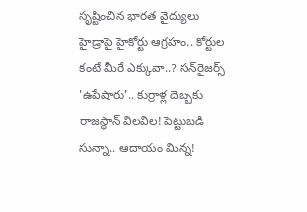సృష్టించిన భారత వైద్యులు హైడ్రాపై హైకోర్టు ఆగ్రహం.. కోర్టుల కంటే మీరే ఎక్కువా..? సన్‌రైజర్స్ 'ఉపేషారు'.. కుర్రాళ్ల దెబ్బకు రాజస్థాన్ విలవిల! పెట్టుబడి సున్నా.. ఆదాయం మిన్న!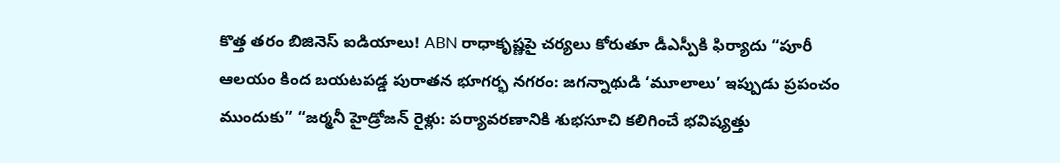కొత్త తరం బిజినెస్ ఐడియాలు! ABN రాధాకృష్ణపై చర్యలు కోరుతూ డీఎస్పీకి ఫిర్యాదు “పూరీ ఆలయం కింద బయటపడ్డ పురాతన భూగర్భ నగరం: జగన్నాథుడి ‘మూలాలు’ ఇప్పుడు ప్రపంచం ముందుకు” “జర్మనీ హైడ్రోజన్ రైళ్లు: పర్యావరణానికి శుభసూచి కలిగించే భవిష్యత్తు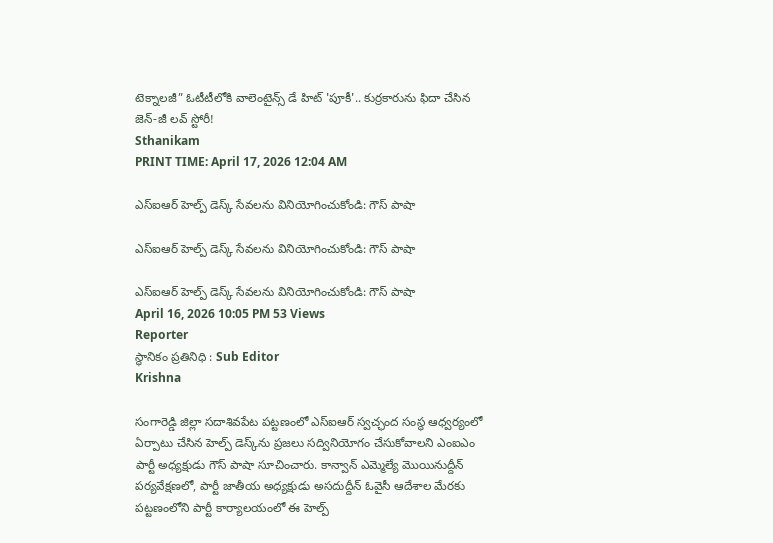టెక్నాలజీ” ఓటీటీలోకి వాలెంటైన్స్ డే హిట్ 'పూకీ'.. కుర్రకారును ఫిదా చేసిన జెన్-జీ లవ్ స్టోరీ!
Sthanikam
PRINT TIME: April 17, 2026 12:04 AM

ఎస్‌ఐఆర్ హెల్ప్ డెస్క్ సేవలను వినియోగించుకోండి: గౌస్ పాషా

ఎస్‌ఐఆర్ హెల్ప్ డెస్క్ సేవలను వినియోగించుకోండి: గౌస్ పాషా

ఎస్‌ఐఆర్ హెల్ప్ డెస్క్ సేవలను వినియోగించుకోండి: గౌస్ పాషా
April 16, 2026 10:05 PM 53 Views
Reporter
స్థానికం ప్రతినిధి : Sub Editor
Krishna

సంగారెడ్డి జిల్లా సదాశివపేట పట్టణంలో ఎస్‌ఐఆర్ స్వచ్ఛంద సంస్థ ఆధ్వర్యంలో ఏర్పాటు చేసిన హెల్ప్ డెస్క్‌ను ప్రజలు సద్వినియోగం చేసుకోవాలని ఎంఐఎం పార్టీ అధ్యక్షుడు గౌస్ పాషా సూచించారు. కాన్వాన్ ఎమ్మెల్యే మొయినుద్దీన్ పర్యవేక్షణలో, పార్టీ జాతీయ అధ్యక్షుడు అసదుద్దీన్ ఓవైసీ ఆదేశాల మేరకు పట్టణంలోని పార్టీ కార్యాలయంలో ఈ హెల్ప్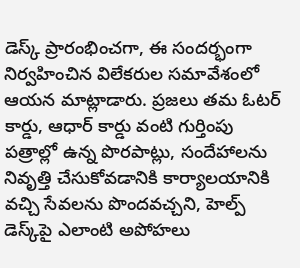డెస్క్ ప్రారంభించగా, ఈ సందర్భంగా నిర్వహించిన విలేకరుల సమావేశంలో ఆయన మాట్లాడారు. ప్రజలు తమ ఓటర్ కార్డు, ఆధార్ కార్డు వంటి గుర్తింపు పత్రాల్లో ఉన్న పొరపాట్లు, సందేహాలను నివృత్తి చేసుకోవడానికి కార్యాలయానికి వచ్చి సేవలను పొందవచ్చని, హెల్ప్ డెస్క్‌పై ఎలాంటి అపోహలు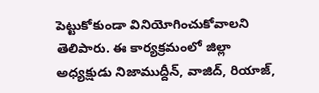పెట్టుకోకుండా వినియోగించుకోవాలని తెలిపారు. ఈ కార్యక్రమంలో జిల్లా అధ్యక్షుడు నిజాముద్దీన్, వాజిద్, రియాజ్,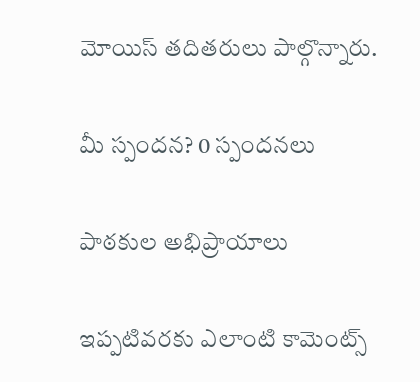మోయిస్ తదితరులు పాల్గొన్నారు.

మీ స్పందన? 0 స్పందనలు

పాఠకుల అభిప్రాయాలు

ఇప్పటివరకు ఎలాంటి కామెంట్స్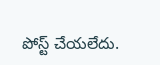పోస్ట్ చేయలేదు.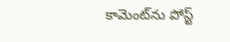కామెంట్‌ను పోస్ట్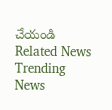చేయండి
Related News
Trending News